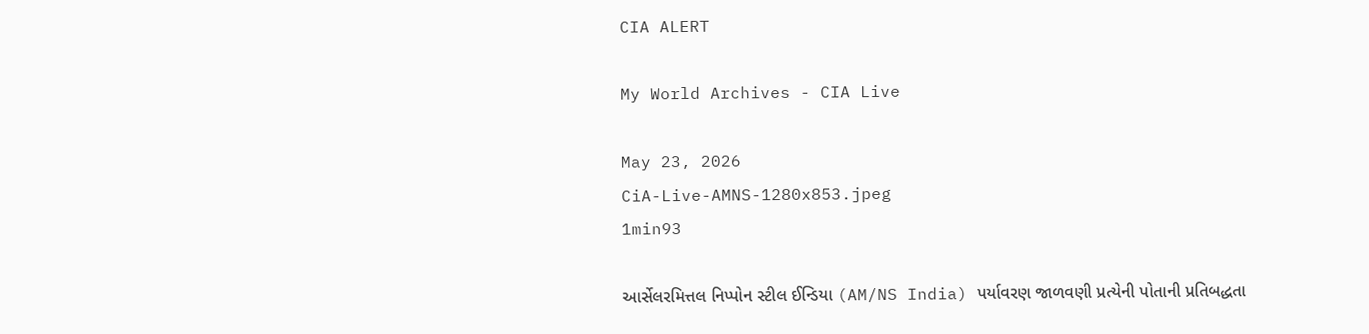CIA ALERT

My World Archives - CIA Live

May 23, 2026
CiA-Live-AMNS-1280x853.jpeg
1min93

આર્સેલરમિત્તલ નિપ્પોન સ્ટીલ ઈન્ડિયા (AM/NS India) પર્યાવરણ જાળવણી પ્રત્યેની પોતાની પ્રતિબદ્ધતા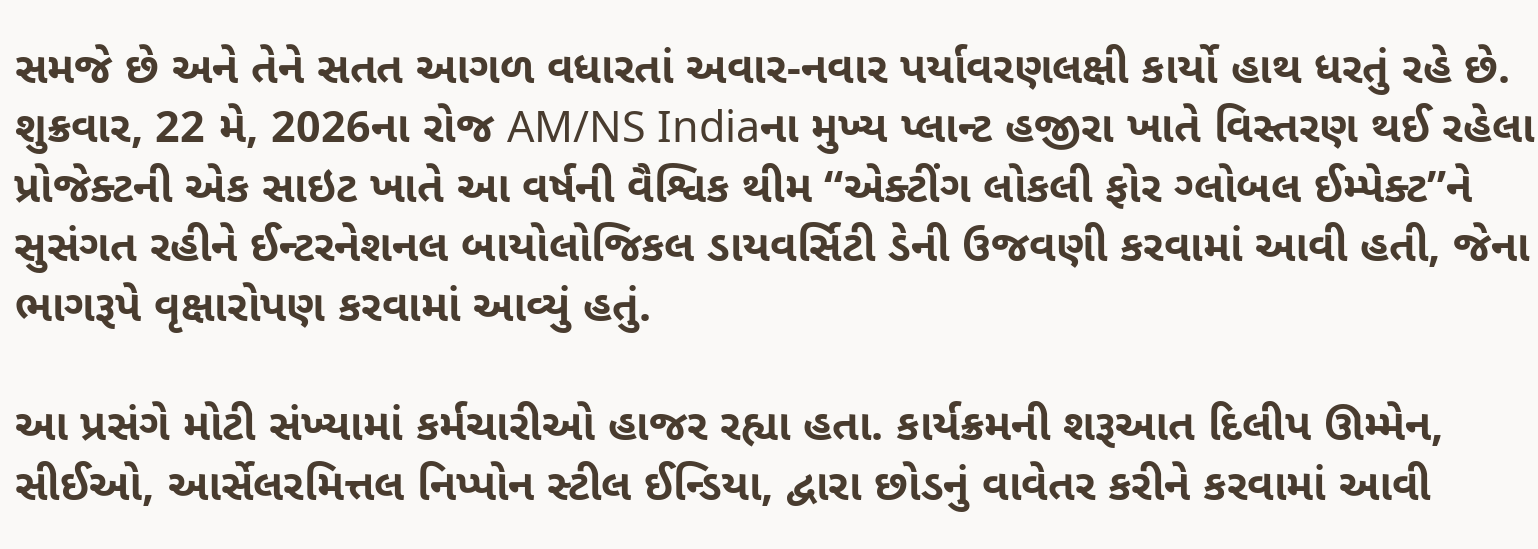સમજે છે અને તેને સતત આગળ વધારતાં અવાર-નવાર પર્યાવરણલક્ષી કાર્યો હાથ ધરતું રહે છે. શુક્રવાર, 22 મે, 2026ના રોજ AM/NS Indiaના મુખ્ય પ્લાન્ટ હજીરા ખાતે વિસ્તરણ થઈ રહેલા પ્રોજેક્ટની એક સાઇટ ખાતે આ વર્ષની વૈશ્વિક થીમ “એક્ટીંગ લોકલી ફોર ગ્લોબલ ઈમ્પેક્ટ”ને સુસંગત રહીને ઈન્ટરનેશનલ બાયોલોજિકલ ડાયવર્સિટી ડેની ઉજવણી કરવામાં આવી હતી, જેના ભાગરૂપે વૃક્ષારોપણ કરવામાં આવ્યું હતું.

આ પ્રસંગે મોટી સંખ્યામાં કર્મચારીઓ હાજર રહ્યા હતા. કાર્યક્રમની શરૂઆત દિલીપ ઊમ્મેન, સીઈઓ, આર્સેલરમિત્તલ નિપ્પોન સ્ટીલ ઈન્ડિયા, દ્વારા છોડનું વાવેતર કરીને કરવામાં આવી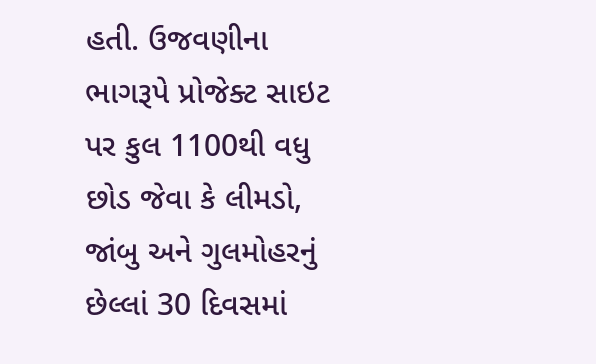હતી. ઉજવણીના ભાગરૂપે પ્રોજેક્ટ સાઇટ પર કુલ 1100થી વધુ છોડ જેવા કે લીમડો, જાંબુ અને ગુલમોહરનું છેલ્લાં 30 દિવસમાં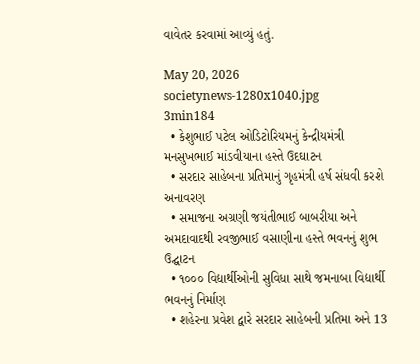વાવેતર કરવામાં આવ્યું હતું.

May 20, 2026
societynews-1280x1040.jpg
3min184
  • કેશુભાઈ પટેલ ઓડિટોરિયમનું કેન્દ્રીયમંત્રી મનસુખભાઈ માંડવીયાના હસ્તે ઉદઘાટન
  • સરદાર સાહેબના પ્રતિમાનું ગૃહમંત્રી હર્ષ સંધવી કરશે અનાવરણ
  • સમાજના અગ્રણી જયંતીભાઈ બાબરીયા અને અમદાવાદથી રવજીભાઈ વસાણીના હસ્તે ભવનનું શુભ ઉદ્ઘાટન
  • ૧૦૦૦ વિદ્યાર્થીઓની સુવિધા સાથે જમનાબા વિદ્યાર્થી ભવનનું નિર્માણ
  • શહેરના પ્રવેશ દ્વારે સરદાર સાહેબની પ્રતિમા અને 13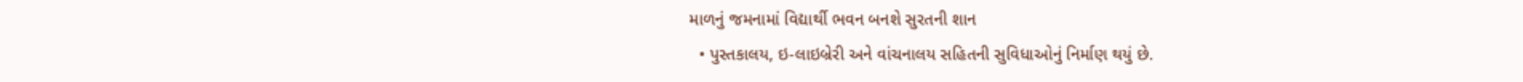માળનું જમનામાં વિદ્યાર્થી ભવન બનશે સુરતની શાન
  • પુસ્તકાલય, ઇ-લાઇબ્રેરી અને વાંચનાલય સહિતની સુવિધાઓનું નિર્માણ થયું છે.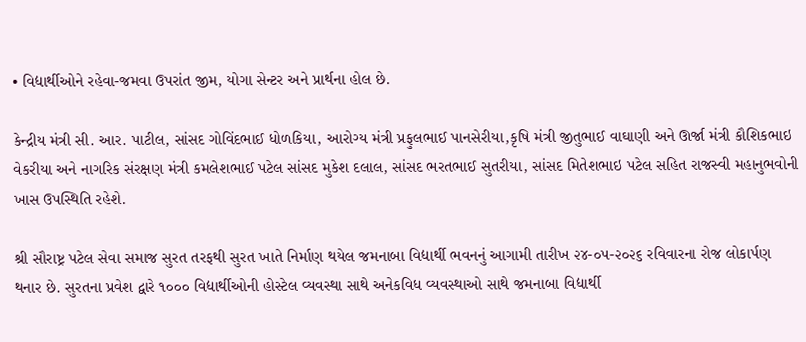• વિદ્યાર્થીઓને રહેવા-જમવા ઉપરાંત જીમ, યોગા સેન્ટર અને પ્રાર્થના હોલ છે.

કેન્દ્રીય મંત્રી સી. આર. પાટીલ, સાંસદ ગોવિંદભાઈ ધોળકિયા, આરોગ્ય મંત્રી પ્રફુલભાઈ પાનસેરીયા,કૃષિ મંત્રી જીતુભાઈ વાઘાણી અને ઊર્જા મંત્રી કૌશિકભાઇ વેકરીયા અને નાગરિક સંરક્ષણ મંત્રી કમલેશભાઈ પટેલ સાંસદ મુકેશ દલાલ, સાંસદ ભરતભાઈ સુતરીયા, સાંસદ મિતેશભાઇ પટેલ સહિત રાજસ્વી મહાનુભવોની ખાસ ઉપસ્થિતિ રહેશે.

શ્રી સૌરાષ્ટ્ર પટેલ સેવા સમાજ સુરત તરફથી સુરત ખાતે નિર્માણ થયેલ જમનાબા વિદ્યાર્થી ભવનનું આગામી તારીખ ૨૪-૦૫-૨૦૨૬ રવિવારના રોજ લોકાર્પણ થનાર છે. સુરતના પ્રવેશ દ્વારે ૧૦૦૦ વિદ્યાર્થીઓની હોસ્ટેલ વ્યવસ્થા સાથે અનેકવિધ વ્યવસ્થાઓ સાથે જમનાબા વિદ્યાર્થી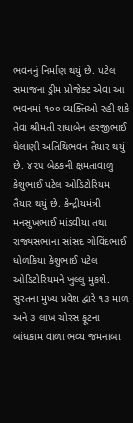ભવનનું નિર્માણ થયું છે. પટેલ સમાજના ડ્રીમ પ્રોજેક્ટ એવા આ ભવનમાં ૧૦૦ વ્યક્તિઓ રહી શકે તેવા શ્રીમતી રાધાબેન હરજીભાઈ ઘેલાણી અતિથિભવન તૈયાર થયું છે. ૪૨૫ બેઠકની ક્ષમતાવાળુ કેશુભાઈ પટેલ ઓડિટોરિયમ તૈયાર થયું છે. કેન્દ્રીયમંત્રી મનસુખભાઈ માંડવીયા તથા રાજ્યસભાના સાંસદ ગોવિંદભાઈ ધોળકિયા કેશુભાઈ પટેલ ઓડિટોરિયમને ખુલ્લુ મુકશે. સુરતના મુખ્ય પ્રવેશ દ્વારે ૧૩ માળ અને ૩ લાખ ચોરસ ફૂટના બાંધકામ વાળા ભવ્ય જમનાબા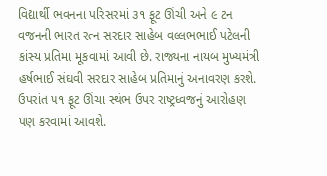વિદ્યાર્થી ભવનના પરિસરમાં ૩૧ ફૂટ ઊંચી અને ૯ ટન વજનની ભારત રત્ન સરદાર સાહેબ વલ્લભભાઈ પટેલની કાંસ્ય પ્રતિમા મૂકવામાં આવી છે. રાજ્યના નાયબ મુખ્યમંત્રી હર્ષભાઈ સંઘવી સરદાર સાહેબ પ્રતિમાનું અનાવરણ કરશે. ઉપરાંત ૫૧ ફૂટ ઊંચા સ્થંભ ઉપર રાષ્ટ્રધ્વજનું આરોહણ પણ કરવામાં આવશે.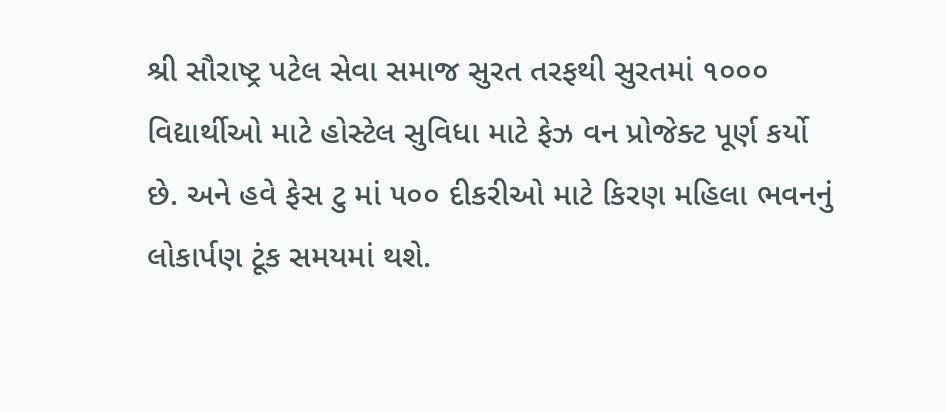શ્રી સૌરાષ્ટ્ર પટેલ સેવા સમાજ સુરત તરફથી સુરતમાં ૧૦૦૦ વિદ્યાર્થીઓ માટે હોસ્ટેલ સુવિધા માટે ફેઝ વન પ્રોજેક્ટ પૂર્ણ કર્યો છે. અને હવે ફેસ ટુ માં ૫૦૦ દીકરીઓ માટે કિરણ મહિલા ભવનનું લોકાર્પણ ટૂંક સમયમાં થશે.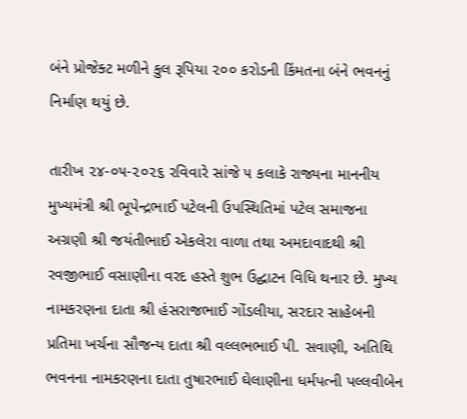બંને પ્રોજેક્ટ મળીને કુલ રૂપિયા ૨૦૦ કરોડની કિંમતના બંને ભવનનું નિર્માણ થયું છે.

તારીખ ૨૪-૦૫-૨૦૨૬ રવિવારે સાંજે ૫ કલાકે રાજ્યના માનનીય મુખ્યમંત્રી શ્રી ભૂપેન્દ્રભાઈ પટેલની ઉપસ્થિતિમાં પટેલ સમાજના અગ્રણી શ્રી જયંતીભાઈ એકલેરા વાળા તથા અમદાવાદથી શ્રી રવજીભાઈ વસાણીના વરદ હસ્તે શુભ ઉદ્ઘાટન વિધિ થનાર છે. મુખ્ય નામકરણના દાતા શ્રી હંસરાજભાઈ ગોંડલીયા, સરદાર સાહેબની પ્રતિમા ખર્ચના સૌજન્ય દાતા શ્રી વલ્લભભાઈ પી. સવાણી, અતિથિ ભવનના નામકરણના દાતા તુષારભાઈ ઘેલાણીના ધર્મપત્ની પલ્લવીબેન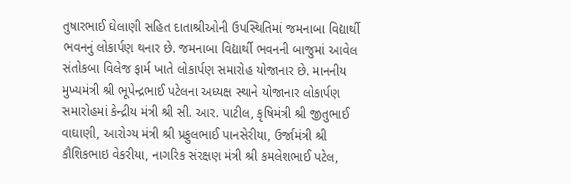તુષારભાઈ ઘેલાણી સહિત દાતાશ્રીઓની ઉપસ્થિતિમાં જમનાબા વિદ્યાર્થી ભવનનું લોકાર્પણ થનાર છે. જમનાબા વિદ્યાર્થી ભવનની બાજુમાં આવેલ સંતોકબા વિલેજ ફાર્મ ખાતે લોકાર્પણ સમારોહ યોજાનાર છે. માનનીય મુખ્યમંત્રી શ્રી ભૂપેન્દ્રભાઈ પટેલના અધ્યક્ષ સ્થાને યોજાનાર લોકાર્પણ સમારોહમાં કેન્દ્રીય મંત્રી શ્રી સી. આર. પાટીલ, કૃષિમંત્રી શ્રી જીતુભાઈ વાઘાણી, આરોગ્ય મંત્રી શ્રી પ્રફુલભાઈ પાનસેરીયા, ઉર્જામંત્રી શ્રી કૌશિકભાઇ વેકરીયા, નાગરિક સંરક્ષણ મંત્રી શ્રી કમલેશભાઈ પટેલ,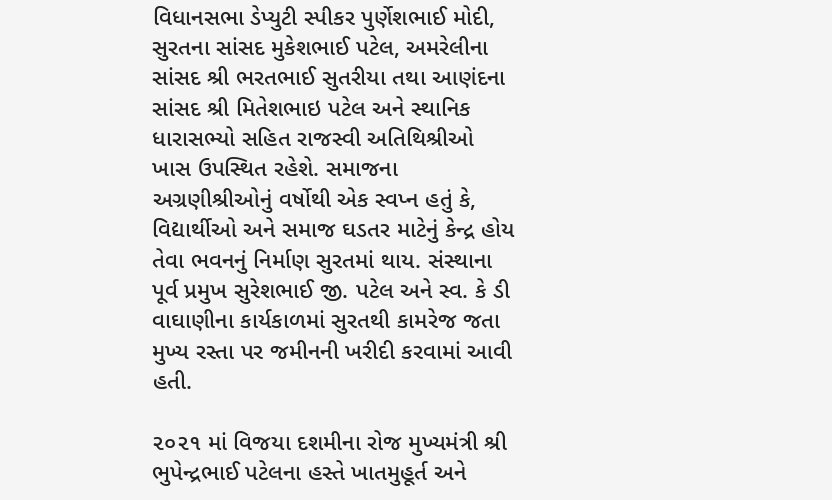વિધાનસભા ડેપ્યુટી સ્પીકર પુર્ણેશભાઈ મોદી, સુરતના સાંસદ મુકેશભાઈ પટેલ, અમરેલીના સાંસદ શ્રી ભરતભાઈ સુતરીયા તથા આણંદના સાંસદ શ્રી મિતેશભાઇ પટેલ અને સ્થાનિક ધારાસભ્યો સહિત રાજસ્વી અતિથિશ્રીઓ ખાસ ઉપસ્થિત રહેશે. સમાજના અગ્રણીશ્રીઓનું વર્ષોથી એક સ્વપ્ન હતું કે, વિદ્યાર્થીઓ અને સમાજ ઘડતર માટેનું કેન્દ્ર હોય તેવા ભવનનું નિર્માણ સુરતમાં થાય. સંસ્થાના પૂર્વ પ્રમુખ સુરેશભાઈ જી. પટેલ અને સ્વ. કે ડી વાઘાણીના કાર્યકાળમાં સુરતથી કામરેજ જતા મુખ્ય રસ્તા પર જમીનની ખરીદી કરવામાં આવી હતી.

૨૦૨૧ માં વિજયા દશમીના રોજ મુખ્યમંત્રી શ્રી ભુપેન્દ્રભાઈ પટેલના હસ્તે ખાતમુહૂર્ત અને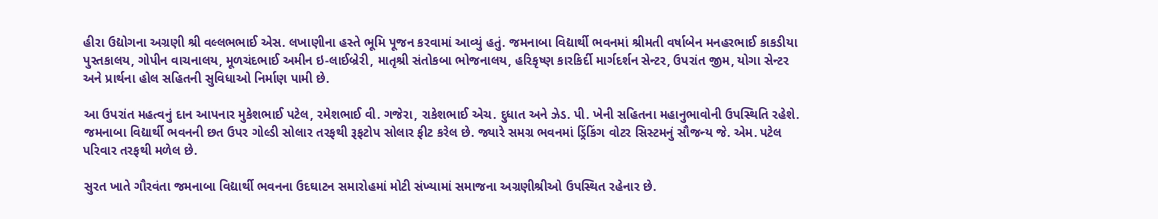હીરા ઉદ્યોગના અગ્રણી શ્રી વલ્લભભાઈ એસ. લખાણીના હસ્તે ભૂમિ પૂજન કરવામાં આવ્યું હતું. જમનાબા વિદ્યાર્થી ભવનમાં શ્રીમતી વર્ષાબેન મનહરભાઈ કાકડીયા પુસ્તકાલય, ગોપીન વાચનાલય, મૂળચંદભાઈ અમીન ઇ-લાઈબ્રેરી, માતૃશ્રી સંતોકબા ભોજનાલય, હરિકૃષ્ણ કારકિર્દી માર્ગદર્શન સેન્ટર, ઉપરાંત જીમ, યોગા સેન્ટર અને પ્રાર્થના હોલ સહિતની સુવિધાઓ નિર્માણ પામી છે.

આ ઉપરાંત મહત્વનું દાન આપનાર મુકેશભાઈ પટેલ, રમેશભાઈ વી. ગજેરા, રાકેશભાઈ એચ. દુધાત અને ઝેડ. પી. ખેની સહિતના મહાનુભાવોની ઉપસ્થિતિ રહેશે. જમનાબા વિદ્યાર્થી ભવનની છત ઉપર ગોલ્ડી સોલાર તરફથી રૂફટોપ સોલાર ફીટ કરેલ છે. જ્યારે સમગ્ર ભવનમાં ડ્રિંકિંગ વોટર સિસ્ટમનું સૌજન્ય જે. એમ. પટેલ પરિવાર તરફથી મળેલ છે.

સુરત ખાતે ગૌરવંતા જમનાબા વિદ્યાર્થી ભવનના ઉદઘાટન સમારોહમાં મોટી સંખ્યામાં સમાજના અગ્રણીશ્રીઓ ઉપસ્થિત રહેનાર છે.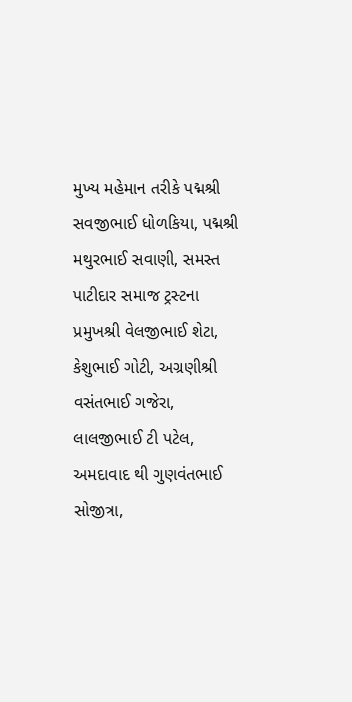મુખ્ય મહેમાન તરીકે પદ્મશ્રી સવજીભાઈ ધોળકિયા, પદ્મશ્રી મથુરભાઈ સવાણી, સમસ્ત પાટીદાર સમાજ ટ્રસ્ટના પ્રમુખશ્રી વેલજીભાઈ શેટા, કેશુભાઈ ગોટી, અગ્રણીશ્રી વસંતભાઈ ગજેરા, લાલજીભાઈ ટી પટેલ, અમદાવાદ થી ગુણવંતભાઈ સોજીત્રા,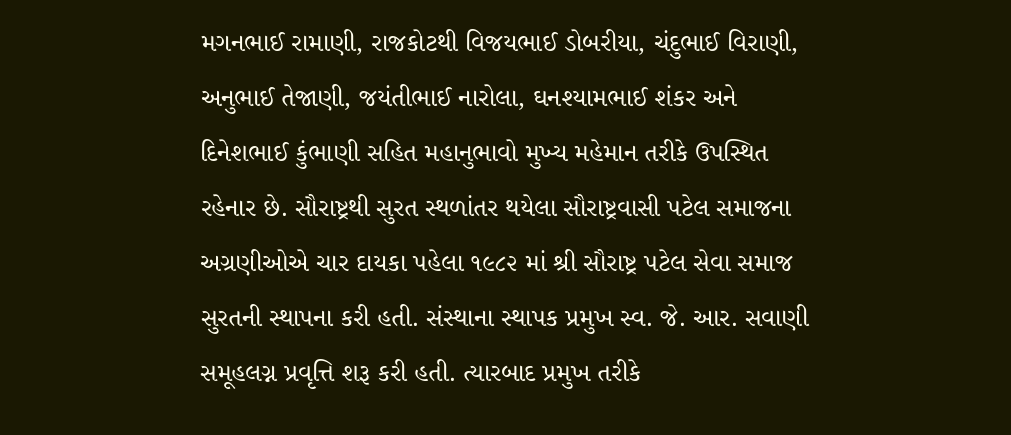મગનભાઈ રામાણી, રાજકોટથી વિજયભાઈ ડોબરીયા, ચંદુભાઈ વિરાણી, અનુભાઈ તેજાણી, જયંતીભાઈ નારોલા, ઘનશ્યામભાઈ શંકર અને દિનેશભાઈ કુંભાણી સહિત મહાનુભાવો મુખ્ય મહેમાન તરીકે ઉપસ્થિત રહેનાર છે. સૌરાષ્ટ્રથી સુરત સ્થળાંતર થયેલા સૌરાષ્ટ્રવાસી પટેલ સમાજના અગ્રણીઓએ ચાર દાયકા પહેલા ૧૯૮૨ માં શ્રી સૌરાષ્ટ્ર પટેલ સેવા સમાજ સુરતની સ્થાપના કરી હતી. સંસ્થાના સ્થાપક પ્રમુખ સ્વ. જે. આર. સવાણી સમૂહલગ્ન પ્રવૃત્તિ શરૂ કરી હતી. ત્યારબાદ પ્રમુખ તરીકે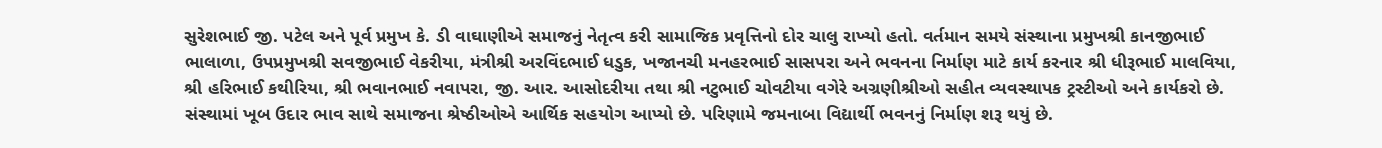સુરેશભાઈ જી. પટેલ અને પૂર્વ પ્રમુખ કે. ડી વાઘાણીએ સમાજનું નેતૃત્વ કરી સામાજિક પ્રવૃત્તિનો દોર ચાલુ રાખ્યો હતો. વર્તમાન સમયે સંસ્થાના પ્રમુખશ્રી કાનજીભાઈ ભાલાળા, ઉપપ્રમુખશ્રી સવજીભાઈ વેકરીયા, મંત્રીશ્રી અરવિંદભાઈ ધડુક, ખજાનચી મનહરભાઈ સાસપરા અને ભવનના નિર્માણ માટે કાર્ય કરનાર શ્રી ધીરૂભાઈ માલવિયા, શ્રી હરિભાઈ કથીરિયા, શ્રી ભવાનભાઈ નવાપરા, જી. આર. આસોદરીયા તથા શ્રી નટુભાઈ ચોવટીયા વગેરે અગ્રણીશ્રીઓ સહીત વ્યવસ્થાપક ટ્રસ્ટીઓ અને કાર્યકરો છે. સંસ્થામાં ખૂબ ઉદાર ભાવ સાથે સમાજના શ્રેષ્ઠીઓએ આર્થિક સહયોગ આપ્યો છે. પરિણામે જમનાબા વિદ્યાર્થી ભવનનું નિર્માણ શરૂ થયું છે.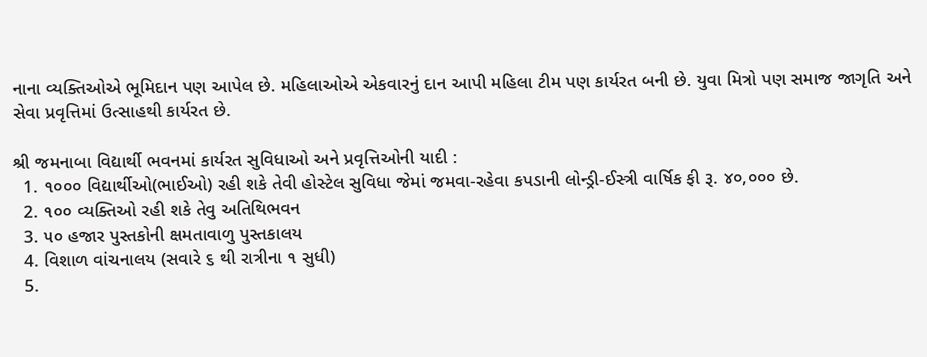નાના વ્યક્તિઓએ ભૂમિદાન પણ આપેલ છે. મહિલાઓએ એકવારનું દાન આપી મહિલા ટીમ પણ કાર્યરત બની છે. યુવા મિત્રો પણ સમાજ જાગૃતિ અને સેવા પ્રવૃત્તિમાં ઉત્સાહથી કાર્યરત છે.

શ્રી જમનાબા વિદ્યાર્થી ભવનમાં કાર્યરત સુવિધાઓ અને પ્રવૃત્તિઓની યાદી :
  1. ૧૦૦૦ વિદ્યાર્થીઓ(ભાઈઓ) રહી શકે તેવી હોસ્ટેલ સુવિધા જેમાં જમવા-રહેવા કપડાની લોન્ડ્રી-ઈસ્ત્રી વાર્ષિક ફી રૂ. ૪૦,૦૦૦ છે.
  2. ૧૦૦ વ્યક્તિઓ રહી શકે તેવુ અતિથિભવન
  3. ૫૦ હજાર પુસ્તકોની ક્ષમતાવાળુ પુસ્તકાલય
  4. વિશાળ વાંચનાલય (સવારે ૬ થી રાત્રીના ૧ સુધી)
  5.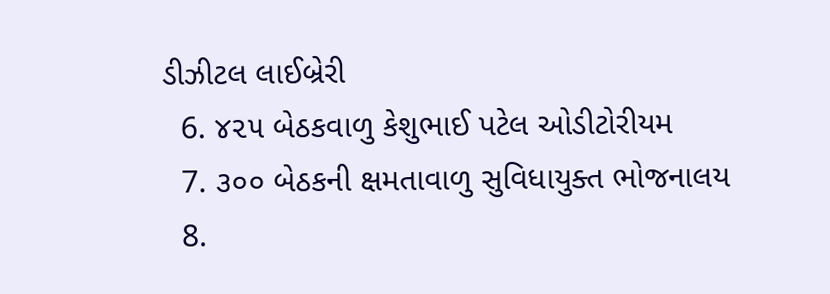ડીઝીટલ લાઈબ્રેરી
  6. ૪૨૫ બેઠકવાળુ કેશુભાઈ પટેલ ઓડીટોરીયમ
  7. ૩૦૦ બેઠકની ક્ષમતાવાળુ સુવિધાયુક્ત ભોજનાલય
  8.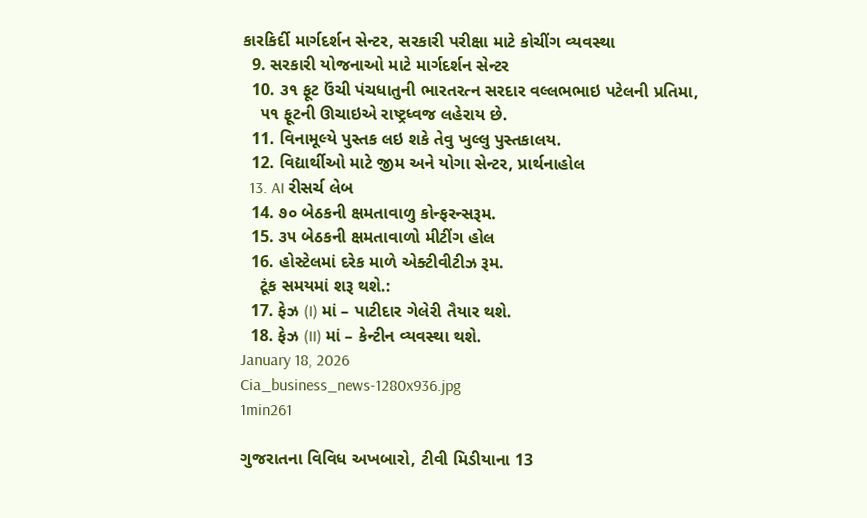કારકિર્દી માર્ગદર્શન સેન્ટર, સરકારી પરીક્ષા માટે કોચીંગ વ્યવસ્થા
  9. સરકારી યોજનાઓ માટે માર્ગદર્શન સેન્ટર
  10. ૩૧ ફૂટ ઉંચી પંચધાતુની ભારતરત્ન સરદાર વલ્લભભાઇ પટેલની પ્રતિમા,
    ૫૧ ફૂટની ઊચાઇએ રાષ્ટ્રધ્વજ લહેરાય છે.
  11. વિનામૂલ્યે પુસ્તક લઇ શકે તેવુ ખુલ્લુ પુસ્તકાલય.
  12. વિદ્યાર્થીઓ માટે જીમ અને યોગા સેન્ટર, પ્રાર્થનાહોલ
  13. AI રીસર્ચ લેબ
  14. ૭૦ બેઠકની ક્ષમતાવાળુ કોન્ફરન્સરૂમ.
  15. ૩૫ બેઠકની ક્ષમતાવાળો મીટીંગ હોલ
  16. હોસ્ટેલમાં દરેક માળે એક્ટીવીટીઝ રૂમ.
    ટૂંક સમયમાં શરૂ થશે.:
  17. ફેઝ (I) માં – પાટીદાર ગેલેરી તૈયાર થશે.
  18. ફેઝ (II) માં – કેન્ટીન વ્યવસ્થા થશે.
January 18, 2026
Cia_business_news-1280x936.jpg
1min261

ગુજરાતના વિવિધ અખબારો, ટીવી મિડીયાના 13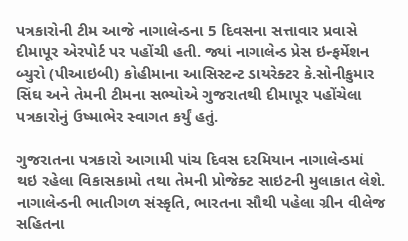પત્રકારોની ટીમ આજે નાગાલેન્ડના 5 દિવસના સત્તાવાર પ્રવાસે દીમાપૂર એરપોર્ટ પર પહોંચી હતી. જ્યાં નાગાલેન્ડ પ્રેસ ઇન્ફર્મેશન બ્યુરો (પીઆઇબી) કોહીમાના આસિસ્ટન્ટ ડાયરેક્ટર કે.સોનીકુમાર સિંઘ અને તેમની ટીમના સભ્યોએ ગુજરાતથી દીમાપૂર પહોંચેલા પત્રકારોનું ઉષ્માભેર સ્વાગત કર્યું હતું.

ગુજરાતના પત્રકારો આગામી પાંચ દિવસ દરમિયાન નાગાલેન્ડમાં થઇ રહેલા વિકાસકામો તથા તેમની પ્રોજેક્ટ સાઇટની મુલાકાત લેશે. નાગાલેન્ડની ભાતીગળ સંસ્કૃતિ, ભારતના સૌથી પહેલા ગ્રીન વીલેજ સહિતના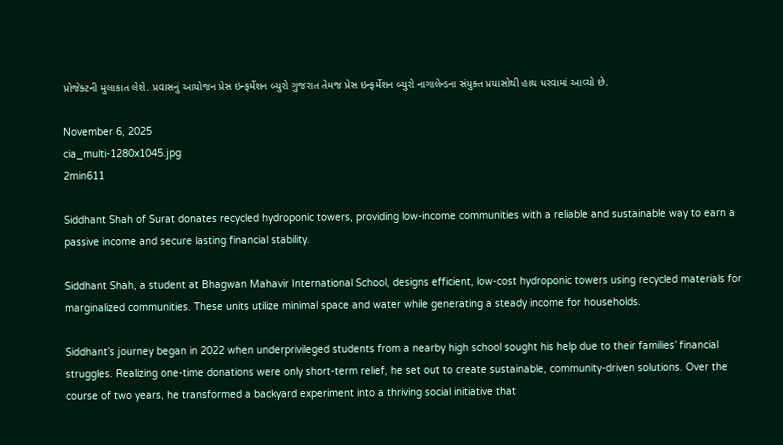પ્રોજેક્ટની મુલાકાત લેશે. પ્રવાસનું આયોજન પ્રેસ ઇન્ફર્મેશન બ્યુરો ગુજરાત તેમજ પ્રેસ ઇન્ફર્મેશન બ્યુરો નાગાલેન્ડના સંયુક્ત પ્રયાસોથી હાથ ધરવામાં આવ્યો છે.

November 6, 2025
cia_multi-1280x1045.jpg
2min611

Siddhant Shah of Surat donates recycled hydroponic towers, providing low-income communities with a reliable and sustainable way to earn a passive income and secure lasting financial stability.

Siddhant Shah, a student at Bhagwan Mahavir International School, designs efficient, low-cost hydroponic towers using recycled materials for marginalized communities. These units utilize minimal space and water while generating a steady income for households.

Siddhant’s journey began in 2022 when underprivileged students from a nearby high school sought his help due to their families’ financial struggles. Realizing one-time donations were only short-term relief, he set out to create sustainable, community-driven solutions. Over the course of two years, he transformed a backyard experiment into a thriving social initiative that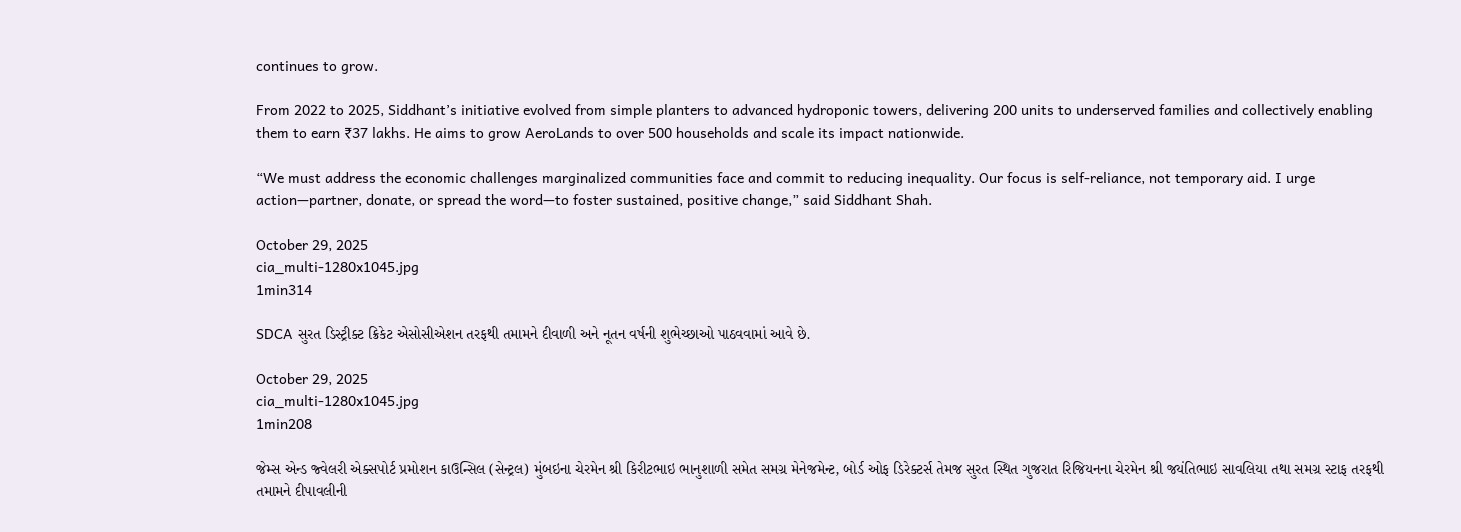continues to grow.

From 2022 to 2025, Siddhant’s initiative evolved from simple planters to advanced hydroponic towers, delivering 200 units to underserved families and collectively enabling them to earn ₹37 lakhs. He aims to grow AeroLands to over 500 households and scale its impact nationwide.

“We must address the economic challenges marginalized communities face and commit to reducing inequality. Our focus is self-reliance, not temporary aid. I urge action—partner, donate, or spread the word—to foster sustained, positive change,” said Siddhant Shah.

October 29, 2025
cia_multi-1280x1045.jpg
1min314

SDCA સુરત ડિસ્ટ્રીક્ટ ક્રિકેટ એસોસીએશન તરફથી તમામને દીવાળી અને નૂતન વર્ષની શુભેચ્છાઓ પાઠવવામાં આવે છે.

October 29, 2025
cia_multi-1280x1045.jpg
1min208

જેમ્સ એન્ડ જ્વેલરી એક્સપોર્ટ પ્રમોશન કાઉન્સિલ (સેન્ટ્રલ) મુંબઇના ચેરમેન શ્રી કિરીટભાઇ ભાનુશાળી સમેત સમગ્ર મેનેજમેન્ટ, બોર્ડ ઓફ ડિરેક્ટર્સ તેમજ સુરત સ્થિત ગુજરાત રિજિયનના ચેરમેન શ્રી જયંતિભાઇ સાવલિયા તથા સમગ્ર સ્ટાફ તરફથી તમામને દીપાવલીની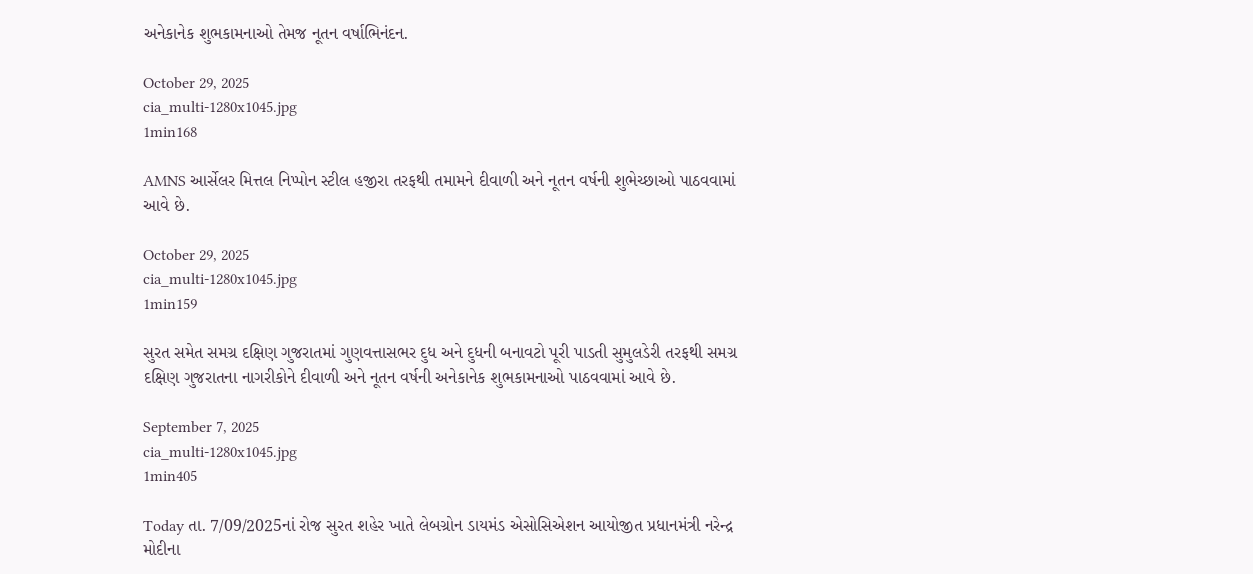અનેકાનેક શુભકામનાઓ તેમજ નૂતન વર્ષાભિનંદન.

October 29, 2025
cia_multi-1280x1045.jpg
1min168

AMNS આર્સેલર મિત્તલ નિપ્પોન સ્ટીલ હજીરા તરફથી તમામને દીવાળી અને નૂતન વર્ષની શુભેચ્છાઓ પાઠવવામાં આવે છે.

October 29, 2025
cia_multi-1280x1045.jpg
1min159

સુરત સમેત સમગ્ર દક્ષિણ ગુજરાતમાં ગુણવત્તાસભર દુધ અને દુધની બનાવટો પૂરી પાડતી સુમુલડેરી તરફથી સમગ્ર દક્ષિણ ગુજરાતના નાગરીકોને દીવાળી અને નૂતન વર્ષની અનેકાનેક શુભકામનાઓ પાઠવવામાં આવે છે.

September 7, 2025
cia_multi-1280x1045.jpg
1min405

Today તા. 7/09/2025નાં રોજ સુરત શહેર ખાતે લેબગ્રોન ડાયમંડ એસોસિએશન આયોજીત પ્રધાનમંત્રી નરેન્દ્ર મોદીના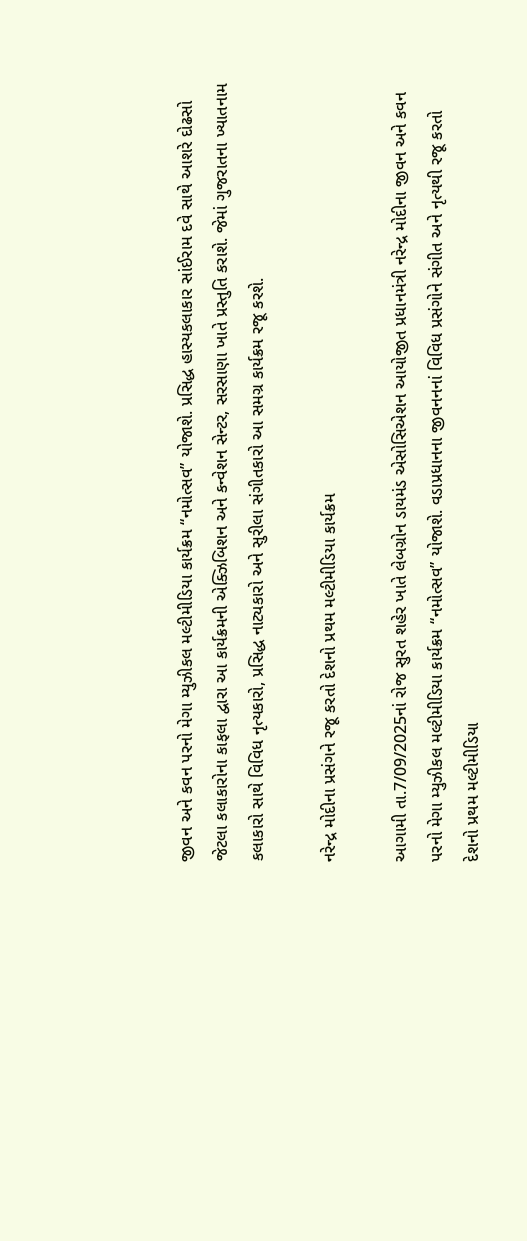જીવન અને કવન પરનો મેગા મ્યુઝીકલ મલ્ટીમીડિયા કાર્યક્રમ “નમોત્સવ” યોજાશે. પ્રસિદ્ધ હાસ્યકલાકાર સાંઈરામ દવે સાથે આશરે દોઢસો જેટલા કલાકારોના કાફલા દ્વારા આ કાર્યક્રમની એક્ઝિબિશન અને કન્વેશન સેન્ટર, સરસાણા ખાતે પ્રસ્તુતિ કરાશે. જેમાં ગુજરાતના ખ્યાતનામ કલાકારો સાથે વિવિધ નૃત્યકારો, પ્રસિદ્ધ નાટ્યકારો અને સુરીલા સંગીતકારો આ સમગ્ર કાર્યક્રમ રજૂ કરશે.

નરેન્દ્ર મોદીના પ્રસંગને રજૂ કરતો દેશનો પ્રથમ મલ્ટીમીડિયા કાર્યક્રમ

આગામી તા.7/09/2025નાં રોજ સુરત શહેર ખાતે લેબગ્રોન ડાયમંડ એસોસિએશન આયોજીત પ્રધાનમંત્રી નરેન્દ્ર મોદીના જીવન અને કવન પરનો મેગા મ્યુઝીકલ મલ્ટીમીડિયા કાર્યક્રમ “નમોત્સવ” યોજાશે. વડાપ્રધાનના જીવનનનાં વિવિધ પ્રસંગોને સંગીત અને નૃત્યથી રજૂ કરતો દેશનો પ્રથમ મલ્ટીમીડિયા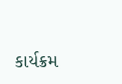કાર્યક્રમ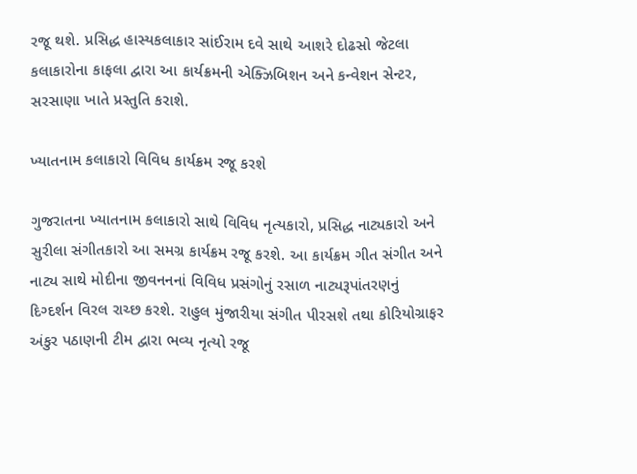રજૂ થશે. પ્રસિદ્ધ હાસ્યકલાકાર સાંઈરામ દવે સાથે આશરે દોઢસો જેટલા કલાકારોના કાફલા દ્વારા આ કાર્યક્રમની એક્ઝિબિશન અને કન્વેશન સેન્ટર, સરસાણા ખાતે પ્રસ્તુતિ કરાશે.

ખ્યાતનામ કલાકારો વિવિધ કાર્યક્રમ રજૂ કરશે

ગુજરાતના ખ્યાતનામ કલાકારો સાથે વિવિધ નૃત્યકારો, પ્રસિદ્ધ નાટ્યકારો અને સુરીલા સંગીતકારો આ સમગ્ર કાર્યક્રમ રજૂ કરશે. આ કાર્યક્રમ ગીત સંગીત અને નાટ્ય સાથે મોદીના જીવનનનાં વિવિધ પ્રસંગોનું રસાળ નાટ્યરૂપાંતરણનું દિગ્દર્શન વિરલ રાચ્છ કરશે. રાહુલ મુંજારીયા સંગીત પીરસશે તથા કોરિયોગ્રાફર અંકુર પઠાણની ટીમ દ્વારા ભવ્ય નૃત્યો રજૂ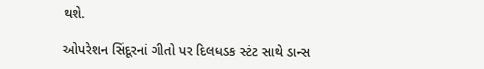થશે.

ઓપરેશન સિંદૂરનાં ગીતો પર દિલધડક સ્ટંટ સાથે ડાન્સ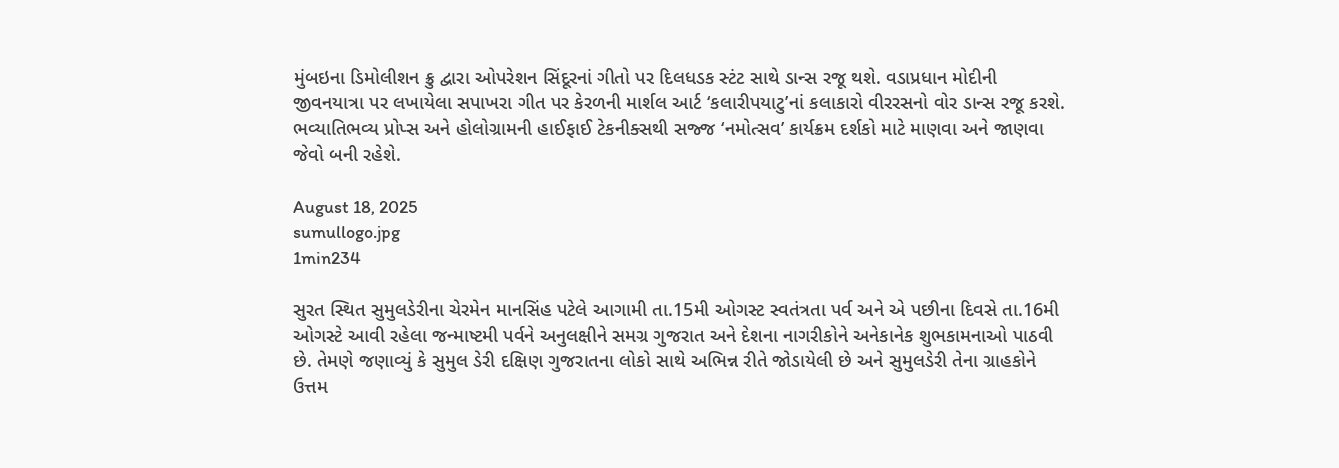મુંબઇના ડિમોલીશન ક્રુ દ્વારા ઓપરેશન સિંદૂરનાં ગીતો પર દિલધડક સ્ટંટ સાથે ડાન્સ રજૂ થશે. વડાપ્રધાન મોદીની જીવનયાત્રા પર લખાયેલા સપાખરા ગીત પર કેરળની માર્શલ આર્ટ ‘કલારીપયાટુ’નાં કલાકારો વીરરસનો વોર ડાન્સ રજૂ કરશે. ભવ્યાતિભવ્ય પ્રોપ્સ અને હોલોગ્રામની હાઈફાઈ ટેકનીક્સથી સજ્જ ‘નમોત્સવ’ કાર્યક્રમ દર્શકો માટે માણવા અને જાણવા જેવો બની રહેશે.

August 18, 2025
sumullogo.jpg
1min234

સુરત સ્થિત સુમુલડેરીના ચેરમેન માનસિંહ પટેલે આગામી તા.15મી ઓગસ્ટ સ્વતંત્રતા પર્વ અને એ પછીના દિવસે તા.16મી ઓગસ્ટે આવી રહેલા જન્માષ્ટમી પર્વને અનુલક્ષીને સમગ્ર ગુજરાત અને દેશના નાગરીકોને અનેકાનેક શુભકામનાઓ પાઠવી છે. તેમણે જણાવ્યું કે સુમુલ ડેરી દક્ષિણ ગુજરાતના લોકો સાથે અભિન્ન રીતે જોડાયેલી છે અને સુમુલડેરી તેના ગ્રાહકોને ઉત્તમ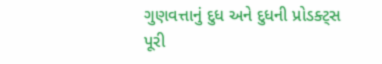ગુણવત્તાનું દુધ અને દુધની પ્રોડક્ટ્સ પૂરી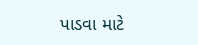પાડવા માટે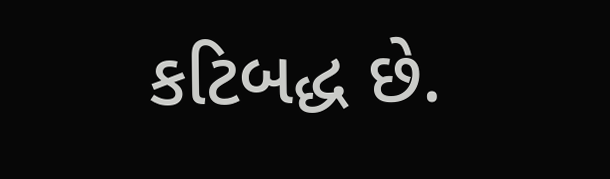કટિબદ્ધ છે.